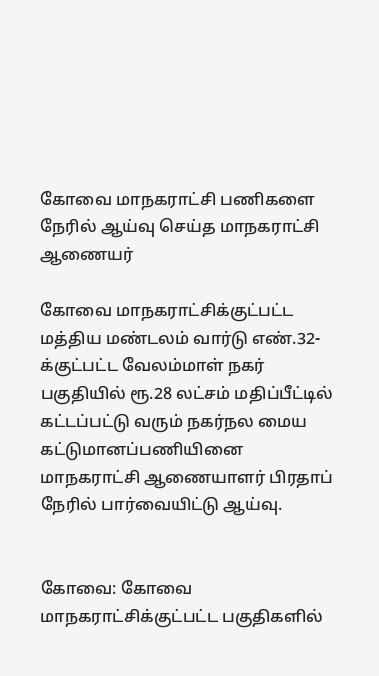கோவை மாநகராட்சி பணிகளை நேரில் ஆய்வு செய்த மாநகராட்சி ஆணையர்

கோவை மாநகராட்சிக்குட்பட்ட மத்திய மண்டலம் வார்டு எண்.32-க்குட்பட்ட வேலம்மாள் நகர் பகுதியில் ரூ.28 லட்சம் மதிப்பீட்டில் கட்டப்பட்டு வரும் நகர்நல மைய கட்டுமானப்பணியினை மாநகராட்சி ஆணையாளர் பிரதாப் நேரில் பார்வையிட்டு ஆய்வு.


கோவை: கோவை மாநகராட்சிக்குட்பட்ட பகுதிகளில்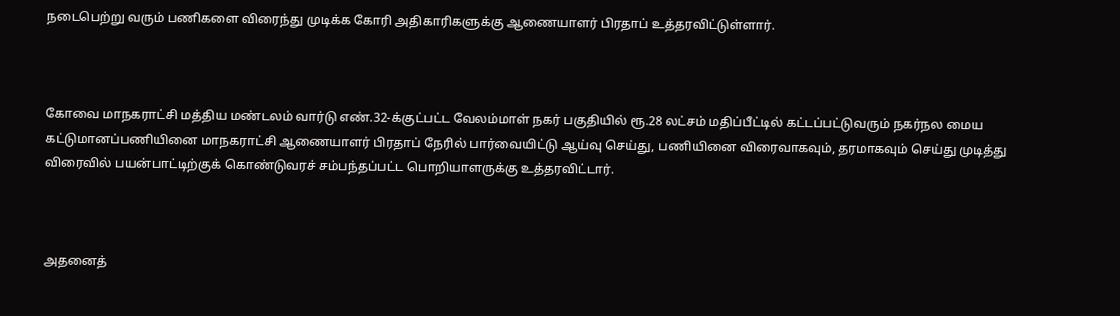நடைபெற்று வரும் பணிகளை விரைந்து முடிக்க கோரி அதிகாரிகளுக்கு ஆணையாளர் பிரதாப் உத்தரவிட்டுள்ளார்.



கோவை மாநகராட்சி மத்திய மண்டலம் வார்டு எண்.32-க்குட்பட்ட வேலம்மாள் நகர் பகுதியில் ரூ.28 லட்சம் மதிப்பீட்டில் கட்டப்பட்டுவரும் நகர்நல மைய கட்டுமானப்பணியினை மாநகராட்சி ஆணையாளர் பிரதாப் நேரில் பார்வையிட்டு ஆய்வு செய்து, பணியினை விரைவாகவும், தரமாகவும் செய்து முடித்து விரைவில் பயன்பாட்டிற்குக் கொண்டுவரச் சம்பந்தப்பட்ட பொறியாளருக்கு உத்தரவிட்டார்.



அதனைத்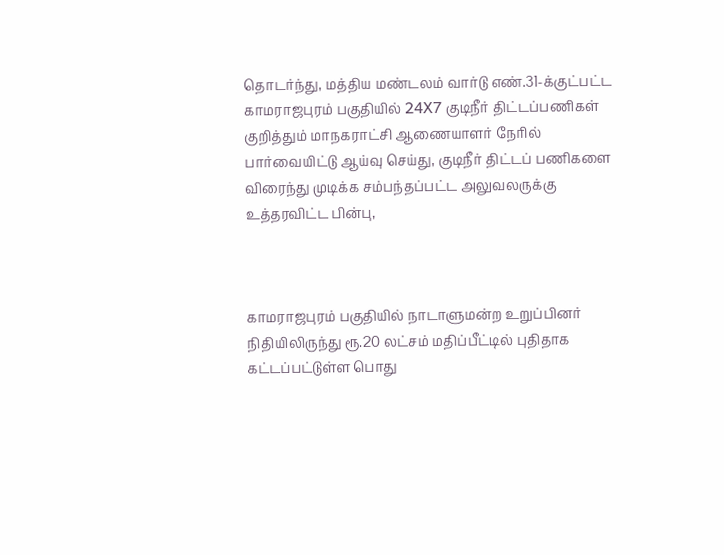தொடர்ந்து, மத்திய மண்டலம் வார்டு எண்.31-க்குட்பட்ட காமராஜபுரம் பகுதியில் 24X7 குடிநீர் திட்டப்பணிகள் குறித்தும் மாநகராட்சி ஆணையாளர் நேரில் பார்வையிட்டு ஆய்வு செய்து, குடிநீர் திட்டப் பணிகளை விரைந்து முடிக்க சம்பந்தப்பட்ட அலுவலருக்கு உத்தரவிட்ட பின்பு,



காமராஜபுரம் பகுதியில் நாடாளுமன்ற உறுப்பினர் நிதியிலிருந்து ரூ.20 லட்சம் மதிப்பீட்டில் புதிதாக கட்டப்பட்டுள்ள பொது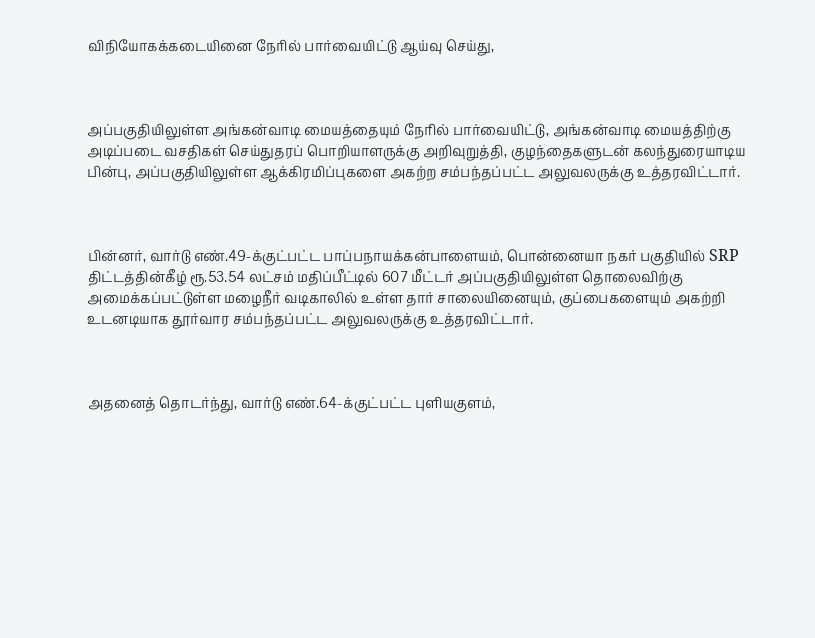விநியோகக்கடையினை நேரில் பார்வையிட்டு ஆய்வு செய்து,



அப்பகுதியிலுள்ள அங்கன்வாடி மையத்தையும் நேரில் பார்வையிட்டு, அங்கன்வாடி மையத்திற்கு அடிப்படை வசதிகள் செய்துதரப் பொறியாளருக்கு அறிவுறுத்தி, குழந்தைகளுடன் கலந்துரையாடிய பின்பு, அப்பகுதியிலுள்ள ஆக்கிரமிப்புகளை அகற்ற சம்பந்தப்பட்ட அலுவலருக்கு உத்தரவிட்டார்.



பின்னர், வார்டு எண்.49-க்குட்பட்ட பாப்பநாயக்கன்பாளையம், பொன்னையா நகர் பகுதியில் SRP திட்டத்தின்கீழ் ரூ.53.54 லட்சம் மதிப்பீட்டில் 607 மீட்டர் அப்பகுதியிலுள்ள தொலைவிற்கு அமைக்கப்பட்டுள்ள மழைநீர் வடிகாலில் உள்ள தார் சாலையினையும், குப்பைகளையும் அகற்றி உடனடியாக தூர்வார சம்பந்தப்பட்ட அலுவலருக்கு உத்தரவிட்டார்.



அதனைத் தொடர்ந்து, வார்டு எண்.64-க்குட்பட்ட புளியகுளம்,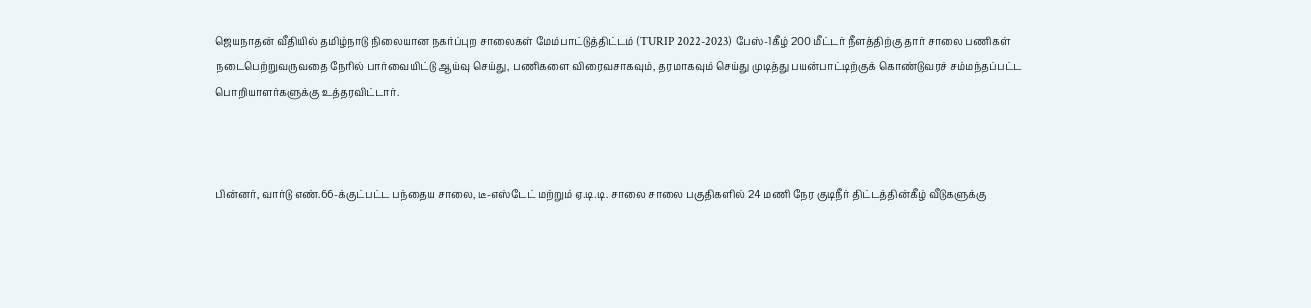ஜெயநாதன் வீதியில் தமிழ்நாடு நிலையான நகர்ப்புற சாலைகள் மேம்பாட்டுத்திட்டம் (TURIP 2022-2023) பேஸ்-1கீழ் 200 மீட்டர் நீளத்திற்கு தார் சாலை பணிகள் நடைபெற்றுவருவதை நேரில் பார்வையிட்டு ஆய்வு செய்து, பணிகளை விரைவசாகவும், தரமாகவும் செய்து முடித்து பயன்பாட்டிற்குக் கொண்டுவரச் சம்மந்தப்பட்ட பொறியாளர்களுக்கு உத்தரவிட்டார்.



பின்னர், வார்டு எண்.66-க்குட்பட்ட பந்தைய சாலை, டீ-எஸ்டேட் மற்றும் ஏ.டி.டி. சாலை சாலை பகுதிகளில் 24 மணி நேர குடிநீர் திட்டத்தின்கீழ் வீடுகளுக்கு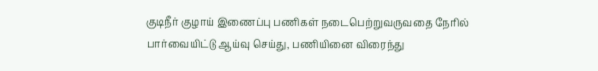குடிநீர் குழாய் இணைப்பு பணிகள் நடைபெற்றுவருவதை நேரில் பார்வையிட்டு ஆய்வு செய்து, பணியினை விரைந்து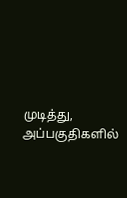முடித்து, அப்பகுதிகளில்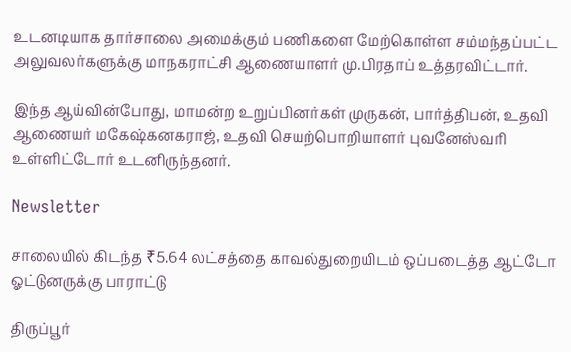உடனடியாக தார்சாலை அமைக்கும் பணிகளை மேற்கொள்ள சம்மந்தப்பட்ட அலுவலர்களுக்கு மாநகராட்சி ஆணையாளர் மு.பிரதாப் உத்தரவிட்டார்.

இந்த ஆய்வின்போது, மாமன்ற உறுப்பினர்கள் முருகன், பார்த்திபன், உதவி ஆணையர் மகேஷ்கனகராஜ், உதவி செயற்பொறியாளர் புவனேஸ்வரி உள்ளிட்டோர் உடனிருந்தனர்.

Newsletter

சாலையில் கிடந்த ₹5.64 லட்சத்தை காவல்துறையிடம் ஒப்படைத்த ஆட்டோ ஓட்டுனருக்கு பாராட்டு

திருப்பூர்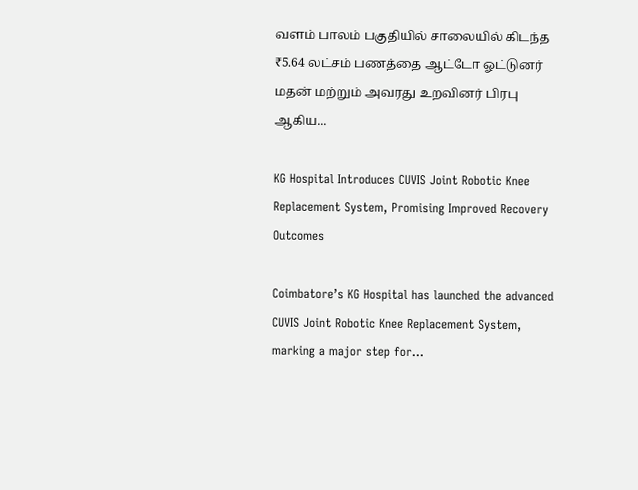வளம் பாலம் பகுதியில் சாலையில் கிடந்த ₹5.64 லட்சம் பணத்தை ஆட்டோ ஓட்டுனர் மதன் மற்றும் அவரது உறவினர் பிரபு ஆகிய...

KG Hospital Introduces CUVIS Joint Robotic Knee Replacement System, Promising Improved Recovery Outcomes

Coimbatore’s KG Hospital has launched the advanced CUVIS Joint Robotic Knee Replacement System, marking a major step for...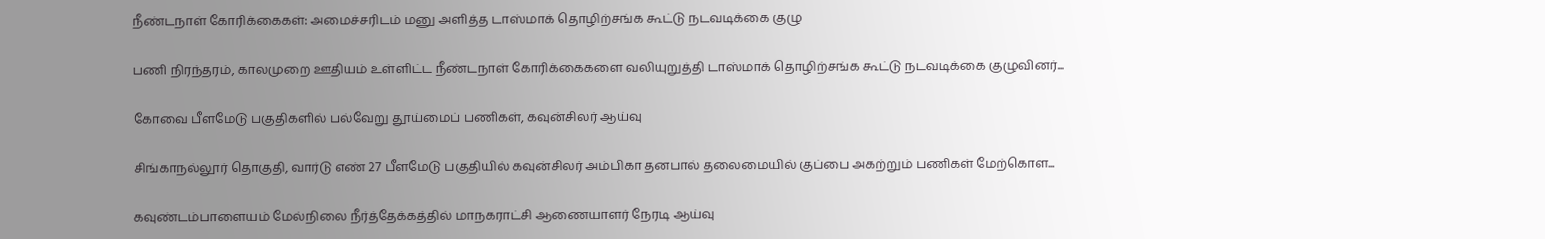நீண்டநாள் கோரிக்கைகள்: அமைச்சரிடம் மனு அளித்த டாஸ்மாக் தொழிற்சங்க கூட்டு நடவடிக்கை குழு

பணி நிரந்தரம், காலமுறை ஊதியம் உள்ளிட்ட நீண்டநாள் கோரிக்கைகளை வலியுறுத்தி டாஸ்மாக் தொழிற்சங்க கூட்டு நடவடிக்கை குழுவினர்...

கோவை பீளமேடு பகுதிகளில் பல்வேறு தூய்மைப் பணிகள், கவுன்சிலர் ஆய்வு

சிங்காநல்லூர் தொகுதி, வார்டு எண் 27 பீளமேடு பகுதியில் கவுன்சிலர் அம்பிகா தனபால் தலைமையில் குப்பை அகற்றும் பணிகள் மேற்கொள...

கவுண்டம்பாளையம் மேல்நிலை நீர்த்தேக்கத்தில் மாநகராட்சி ஆணையாளர் நேரடி ஆய்வு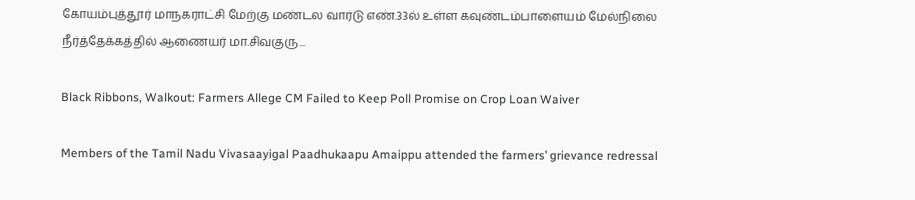கோயம்புத்தூர் மாநகராட்சி மேற்கு மண்டல வார்டு எண்.33ல் உள்ள கவுண்டம்பாளையம் மேல்நிலை நீர்த்தேக்கத்தில் ஆணையர் மா.சிவகுரு...

Black Ribbons, Walkout: Farmers Allege CM Failed to Keep Poll Promise on Crop Loan Waiver

Members of the Tamil Nadu Vivasaayigal Paadhukaapu Amaippu attended the farmers’ grievance redressal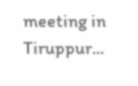meeting in Tiruppur...